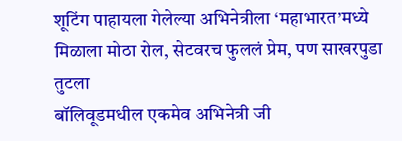शूटिंग पाहायला गेलेल्या अभिनेत्रीला ‘महाभारत’मध्ये मिळाला मोठा रोल, सेटवरच फुललं प्रेम, पण साखरपुडा तुटला
बॉलिवूडमधील एकमेव अभिनेत्री जी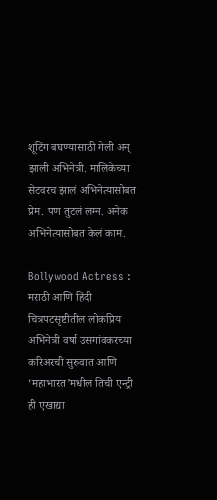शूटिंग बघण्यासाठी गेली अन् झाली अभिनेत्री. मालिकेच्या सेटवरच झालं अभिनेत्यासोबत प्रेम. पण तुटलं लग्न. अनेक अभिनेत्यासोबत केलं काम.

Bollywood Actress : मराठी आणि हिंदी चित्रपटसृष्टीतील लोकप्रिय अभिनेत्री वर्षा उसगांवकरच्या करिअरची सुरुवात आणि ‘महाभारत’मधील तिची एन्ट्री ही एखाद्या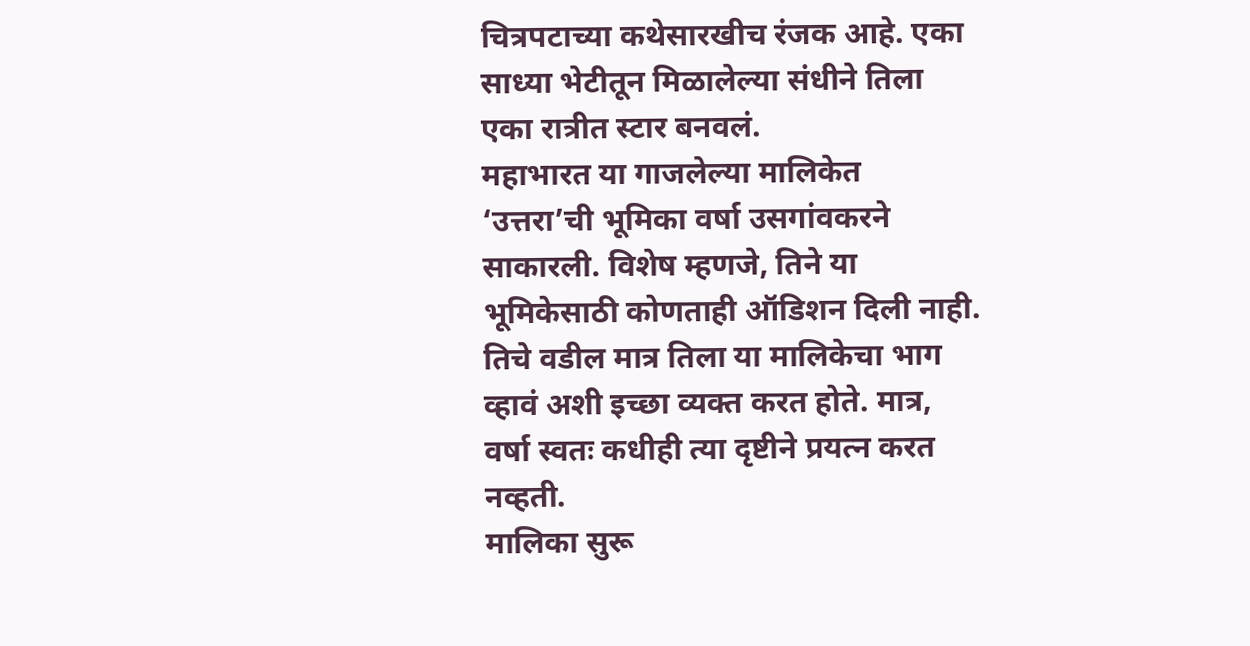चित्रपटाच्या कथेसारखीच रंजक आहे. एका साध्या भेटीतून मिळालेल्या संधीने तिला एका रात्रीत स्टार बनवलं.
महाभारत या गाजलेल्या मालिकेत ‘उत्तरा’ची भूमिका वर्षा उसगांवकरने साकारली. विशेष म्हणजे, तिने या भूमिकेसाठी कोणताही ऑडिशन दिली नाही. तिचे वडील मात्र तिला या मालिकेचा भाग व्हावं अशी इच्छा व्यक्त करत होते. मात्र, वर्षा स्वतः कधीही त्या दृष्टीने प्रयत्न करत नव्हती.
मालिका सुरू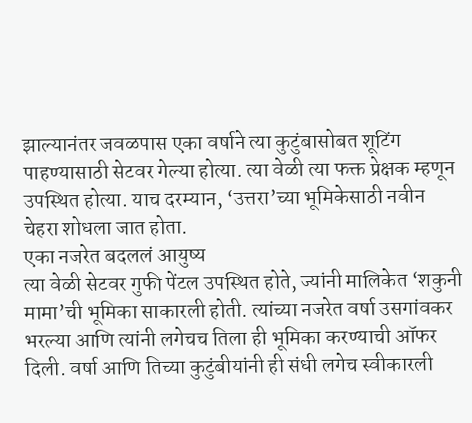झाल्यानंतर जवळपास एका वर्षाने त्या कुटुंबासोबत शूटिंग पाहण्यासाठी सेटवर गेल्या होत्या. त्या वेळी त्या फक्त प्रेक्षक म्हणून उपस्थित होत्या. याच दरम्यान, ‘उत्तरा’च्या भूमिकेसाठी नवीन चेहरा शोधला जात होता.
एका नजरेत बदललं आयुष्य
त्या वेळी सेटवर गुफी पेंटल उपस्थित होते, ज्यांनी मालिकेत ‘शकुनी मामा’ची भूमिका साकारली होती. त्यांच्या नजरेत वर्षा उसगांवकर भरल्या आणि त्यांनी लगेचच तिला ही भूमिका करण्याची ऑफर दिली. वर्षा आणि तिच्या कुटुंबीयांनी ही संधी लगेच स्वीकारली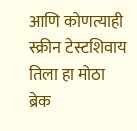आणि कोणत्याही स्क्रीन टेस्टशिवाय तिला हा मोठा ब्रेक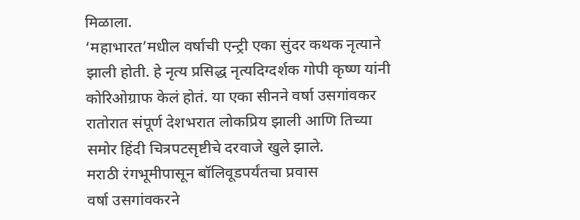मिळाला.
‘महाभारत’मधील वर्षाची एन्ट्री एका सुंदर कथक नृत्याने झाली होती. हे नृत्य प्रसिद्ध नृत्यदिग्दर्शक गोपी कृष्ण यांनी कोरिओग्राफ केलं होतं. या एका सीनने वर्षा उसगांवकर रातोरात संपूर्ण देशभरात लोकप्रिय झाली आणि तिच्या समोर हिंदी चित्रपटसृष्टीचे दरवाजे खुले झाले.
मराठी रंगभूमीपासून बॉलिवूडपर्यंतचा प्रवास
वर्षा उसगांवकरने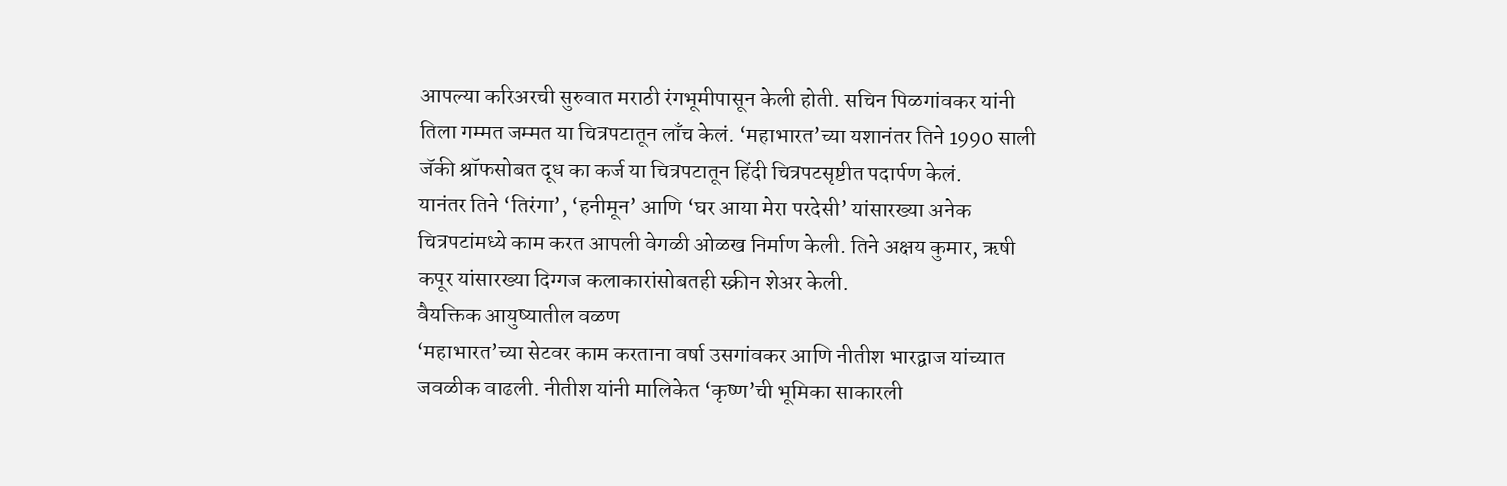आपल्या करिअरची सुरुवात मराठी रंगभूमीपासून केली होती. सचिन पिळगांवकर यांनी तिला गम्मत जम्मत या चित्रपटातून लाँच केलं. ‘महाभारत’च्या यशानंतर तिने 1990 साली जॅकी श्रॉफसोबत दूध का कर्ज या चित्रपटातून हिंदी चित्रपटसृष्टीत पदार्पण केलं.
यानंतर तिने ‘तिरंगा’, ‘हनीमून’ आणि ‘घर आया मेरा परदेसी’ यांसारख्या अनेक चित्रपटांमध्ये काम करत आपली वेगळी ओळख निर्माण केली. तिने अक्षय कुमार, ऋषी कपूर यांसारख्या दिग्गज कलाकारांसोबतही स्क्रीन शेअर केली.
वैयक्तिक आयुष्यातील वळण
‘महाभारत’च्या सेटवर काम करताना वर्षा उसगांवकर आणि नीतीश भारद्वाज यांच्यात जवळीक वाढली. नीतीश यांनी मालिकेत ‘कृष्ण’ची भूमिका साकारली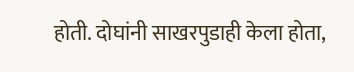होती. दोघांनी साखरपुडाही केला होता,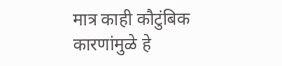मात्र काही कौटुंबिक कारणांमुळे हे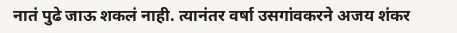नातं पुढे जाऊ शकलं नाही. त्यानंतर वर्षा उसगांवकरने अजय शंकर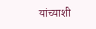यांच्याशी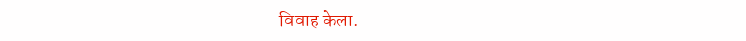विवाह केला.